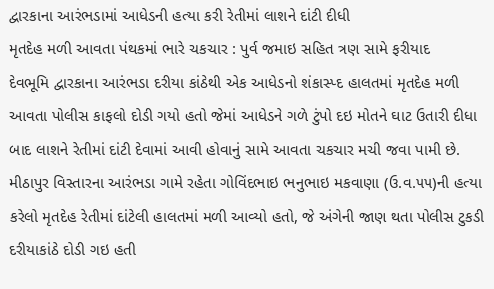દ્વારકાના આરંભડામાં આધેડની હત્યા કરી રેતીમાં લાશને દાંટી દીધી
મૃતદેહ મળી આવતા પંથકમાં ભારે ચકચાર : પુર્વ જમાઇ સહિત ત્રણ સામે ફરીયાદ
દેવભૂમિ દ્વારકાના આરંભડા દરીયા કાંઠેથી એક આધેડનો શંકાસ્પ્દ હાલતમાં મૃતદેહ મળી આવતા પોલીસ કાફલો દોડી ગયો હતો જેમાં આધેડને ગળે ટુંપો દઇ મોતને ઘાટ ઉતારી દીધા બાદ લાશને રેતીમાં દાંટી દેવામાં આવી હોવાનું સામે આવતા ચકચાર મચી જવા પામી છે.
મીઠાપુર વિસ્તારના આરંભડા ગામે રહેતા ગોવિંદભાઇ ભનુભાઇ મકવાણા (ઉ.વ.૫૫)ની હત્યા કરેલો મૃતદેહ રેતીમાં દાંટેલી હાલતમાં મળી આવ્યો હતો, જે અંગેની જાણ થતા પોલીસ ટુકડી દરીયાકાંઠે દોડી ગઇ હતી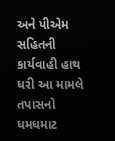અને પીએમ સહિતની કાર્યવાહી હાથ ધરી આ મામલે તપાસનો ધમધમાટ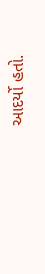આદર્યો હતો.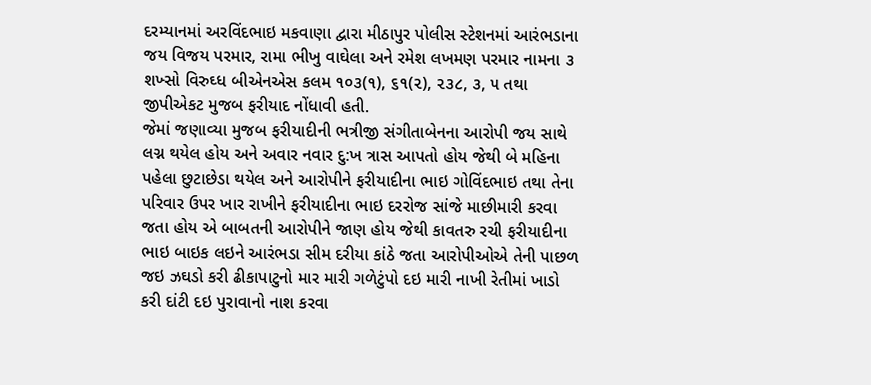દરમ્યાનમાં અરવિંદભાઇ મકવાણા દ્વારા મીઠાપુર પોલીસ સ્ટેશનમાં આરંભડાના જય વિજય પરમાર, રામા ભીખુ વાઘેલા અને રમેશ લખમણ પરમાર નામના ૩ શખ્સો વિરુઘ્ધ બીએનએસ કલમ ૧૦૩(૧), ૬૧(૨), ૨૩૮, ૩, ૫ તથા જીપીએકટ મુજબ ફરીયાદ નોંધાવી હતી.
જેમાં જણાવ્યા મુજબ ફરીયાદીની ભત્રીજી સંગીતાબેનના આરોપી જય સાથે લગ્ન થયેલ હોય અને અવાર નવાર દુ:ખ ત્રાસ આપતો હોય જેથી બે મહિના પહેલા છુટાછેડા થયેલ અને આરોપીને ફરીયાદીના ભાઇ ગોવિંદભાઇ તથા તેના પરિવાર ઉપર ખાર રાખીને ફરીયાદીના ભાઇ દરરોજ સાંજે માછીમારી કરવા જતા હોય એ બાબતની આરોપીને જાણ હોય જેથી કાવતરુ રચી ફરીયાદીના ભાઇ બાઇક લઇને આરંભડા સીમ દરીયા કાંઠે જતા આરોપીઓએ તેની પાછળ જઇ ઝઘડો કરી ઢીકાપાટુનો માર મારી ગળેટુંપો દઇ મારી નાખી રેતીમાં ખાડો કરી દાંટી દઇ પુરાવાનો નાશ કરવા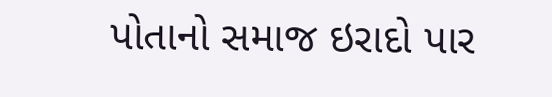પોતાનો સમાજ ઇરાદો પાર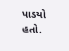પાડયો હતો.